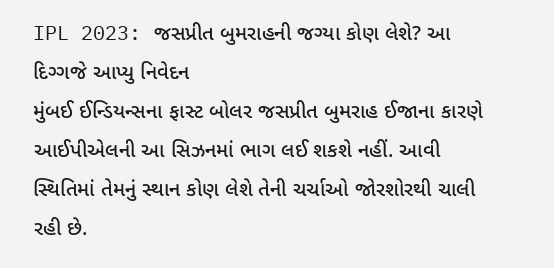IPL 2023: જસપ્રીત બુમરાહની જગ્યા કોણ લેશે? આ દિગ્ગજે આપ્યુ નિવેદન
મુંબઈ ઈન્ડિયન્સના ફાસ્ટ બોલર જસપ્રીત બુમરાહ ઈજાના કારણે આઈપીએલની આ સિઝનમાં ભાગ લઈ શકશે નહીં. આવી સ્થિતિમાં તેમનું સ્થાન કોણ લેશે તેની ચર્ચાઓ જોરશોરથી ચાલી રહી છે.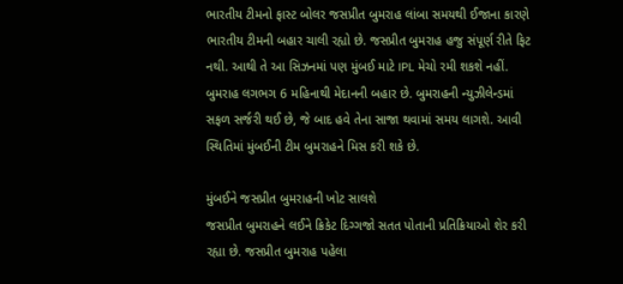ભારતીય ટીમનો ફાસ્ટ બોલર જસપ્રીત બુમરાહ લાંબા સમયથી ઈજાના કારણે ભારતીય ટીમની બહાર ચાલી રહ્યો છે. જસપ્રીત બુમરાહ હજુ સંપૂર્ણ રીતે ફિટ નથી. આથી તે આ સિઝનમાં પણ મુંબઈ માટે IPL મેચો રમી શકશે નહીં. બુમરાહ લગભગ 6 મહિનાથી મેદાનની બહાર છે. બુમરાહની ન્યુઝીલેન્ડમાં સફળ સર્જરી થઈ છે, જે બાદ હવે તેના સાજા થવામાં સમય લાગશે. આવી સ્થિતિમાં મુંબઈની ટીમ બુમરાહને મિસ કરી શકે છે.

મુંબઈને જસપ્રીત બુમરાહની ખોટ સાલશે
જસપ્રીત બુમરાહને લઈને ક્રિકેટ દિગ્ગજો સતત પોતાની પ્રતિક્રિયાઓ શેર કરી રહ્યા છે. જસપ્રીત બુમરાહ પહેલા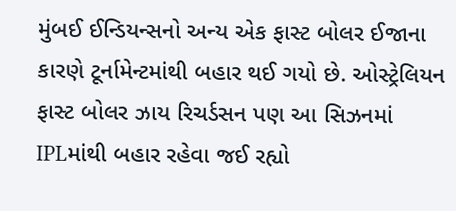મુંબઈ ઈન્ડિયન્સનો અન્ય એક ફાસ્ટ બોલર ઈજાના કારણે ટૂર્નામેન્ટમાંથી બહાર થઈ ગયો છે. ઓસ્ટ્રેલિયન ફાસ્ટ બોલર ઝાય રિચર્ડસન પણ આ સિઝનમાં IPLમાંથી બહાર રહેવા જઈ રહ્યો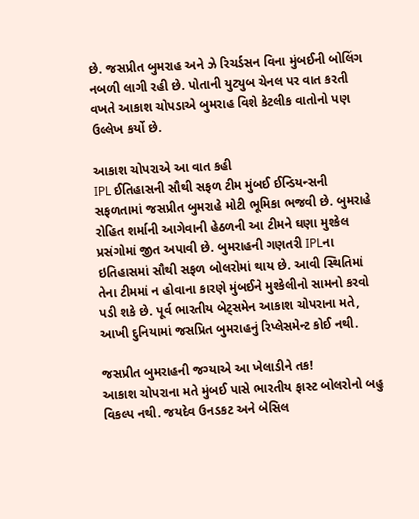છે. જસપ્રીત બુમરાહ અને ઝે રિચર્ડસન વિના મુંબઈની બોલિંગ નબળી લાગી રહી છે. પોતાની યુટ્યુબ ચેનલ પર વાત કરતી વખતે આકાશ ચોપડાએ બુમરાહ વિશે કેટલીક વાતોનો પણ ઉલ્લેખ કર્યો છે.

આકાશ ચોપરાએ આ વાત કહી
IPL ઈતિહાસની સૌથી સફળ ટીમ મુંબઈ ઈન્ડિયન્સની સફળતામાં જસપ્રીત બુમરાહે મોટી ભૂમિકા ભજવી છે. બુમરાહે રોહિત શર્માની આગેવાની હેઠળની આ ટીમને ઘણા મુશ્કેલ પ્રસંગોમાં જીત અપાવી છે. બુમરાહની ગણતરી IPLના ઇતિહાસમાં સૌથી સફળ બોલરોમાં થાય છે. આવી સ્થિતિમાં તેના ટીમમાં ન હોવાના કારણે મુંબઈને મુશ્કેલીનો સામનો કરવો પડી શકે છે. પૂર્વ ભારતીય બેટ્સમેન આકાશ ચોપરાના મતે, આખી દુનિયામાં જસપ્રિત બુમરાહનું રિપ્લેસમેન્ટ કોઈ નથી.

જસપ્રીત બુમરાહની જગ્યાએ આ ખેલાડીને તક!
આકાશ ચોપરાના મતે મુંબઈ પાસે ભારતીય ફાસ્ટ બોલરોનો બહુ વિકલ્પ નથી. જયદેવ ઉનડકટ અને બેસિલ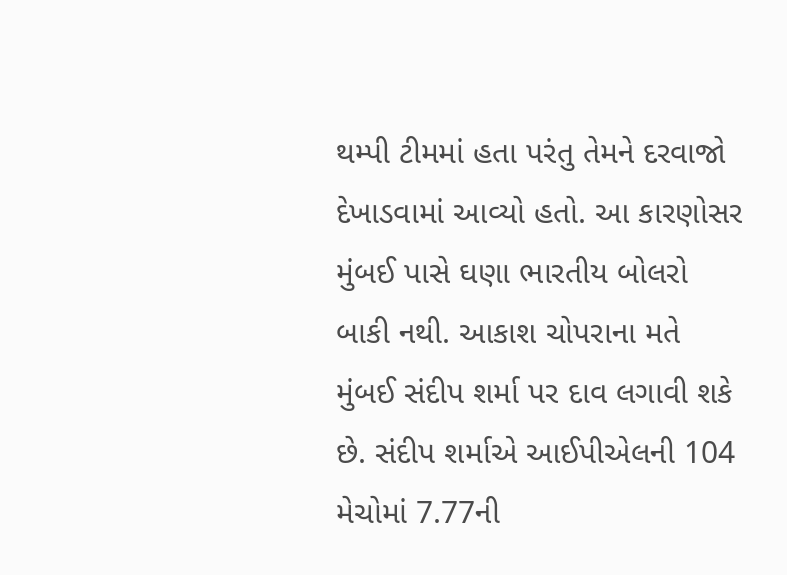થમ્પી ટીમમાં હતા પરંતુ તેમને દરવાજો દેખાડવામાં આવ્યો હતો. આ કારણોસર મુંબઈ પાસે ઘણા ભારતીય બોલરો બાકી નથી. આકાશ ચોપરાના મતે મુંબઈ સંદીપ શર્મા પર દાવ લગાવી શકે છે. સંદીપ શર્માએ આઈપીએલની 104 મેચોમાં 7.77ની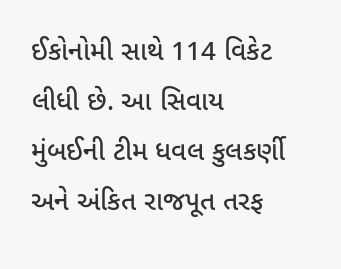ઈકોનોમી સાથે 114 વિકેટ લીધી છે. આ સિવાય મુંબઈની ટીમ ધવલ કુલકર્ણી અને અંકિત રાજપૂત તરફ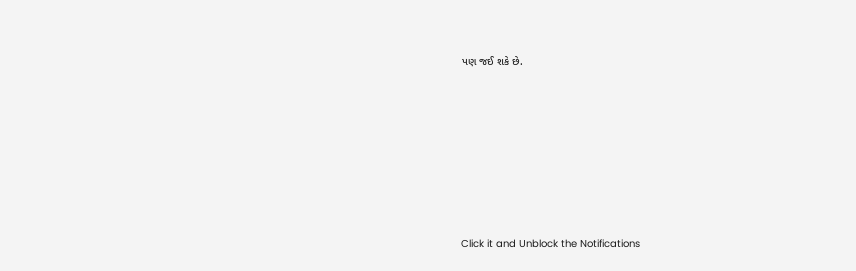પણ જઈ શકે છે.












Click it and Unblock the Notifications